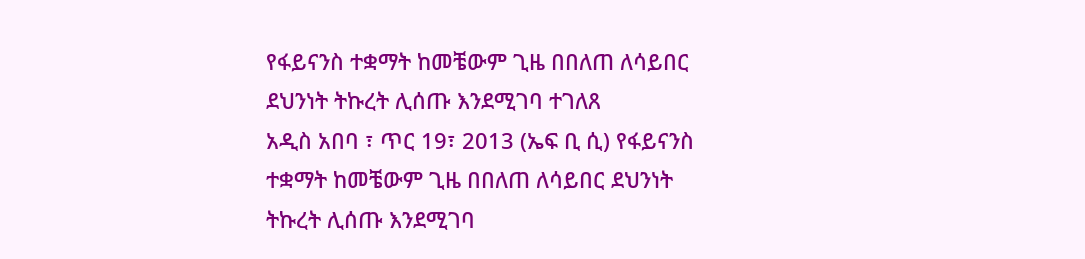የፋይናንስ ተቋማት ከመቼውም ጊዜ በበለጠ ለሳይበር ደህንነት ትኩረት ሊሰጡ እንደሚገባ ተገለጸ
አዲስ አበባ ፣ ጥር 19፣ 2013 (ኤፍ ቢ ሲ) የፋይናንስ ተቋማት ከመቼውም ጊዜ በበለጠ ለሳይበር ደህንነት ትኩረት ሊሰጡ እንደሚገባ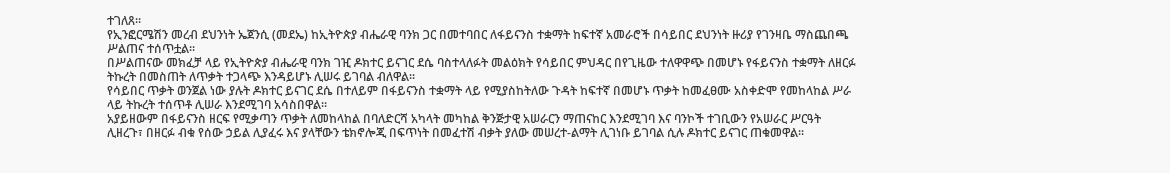ተገለጸ።
የኢንፎርሜሽን መረብ ደህንነት ኤጀንሲ (መደኤ) ከኢትዮጵያ ብሔራዊ ባንክ ጋር በመተባበር ለፋይናንስ ተቋማት ከፍተኛ አመራሮች በሳይበር ደህንነት ዙሪያ የገንዛቤ ማስጨበጫ ሥልጠና ተሰጥቷል፡፡
በሥልጠናው መክፈቻ ላይ የኢትዮጵያ ብሔራዊ ባንክ ገዢ ዶክተር ይናገር ደሴ ባስተላለፉት መልዕክት የሳይበር ምህዳር በየጊዜው ተለዋዋጭ በመሆኑ የፋይናንስ ተቋማት ለዘርፉ ትኩረት በመስጠት ለጥቃት ተጋላጭ እንዳይሆኑ ሊሠሩ ይገባል ብለዋል፡፡
የሳይበር ጥቃት ወንጀል ነው ያሉት ዶክተር ይናገር ደሴ በተለይም በፋይናንስ ተቋማት ላይ የሚያስከትለው ጉዳት ከፍተኛ በመሆኑ ጥቃት ከመፈፀሙ አስቀድሞ የመከላከል ሥራ ላይ ትኩረት ተሰጥቶ ሊሠራ እንደሚገባ አሳስበዋል፡፡
አያይዘውም በፋይናንስ ዘርፍ የሚቃጣን ጥቃት ለመከላከል በባለድርሻ አካላት መካከል ቅንጅታዊ አሠራርን ማጠናከር እንደሚገባ እና ባንኮች ተገቢውን የአሠራር ሥርዓት ሊዘረጉ፣ በዘርፉ ብቁ የሰው ኃይል ሊያፈሩ እና ያላቸውን ቴክኖሎጂ በፍጥነት በመፈተሽ ብቃት ያለው መሠረተ-ልማት ሊገነቡ ይገባል ሲሉ ዶክተር ይናገር ጠቁመዋል፡፡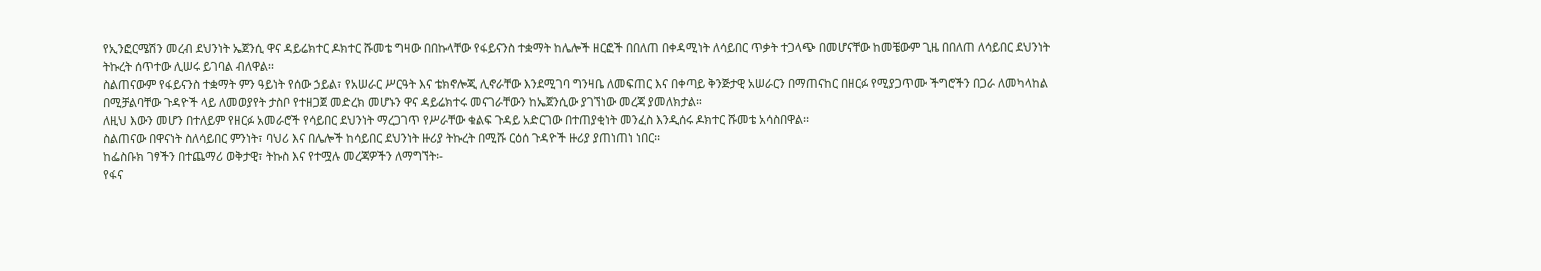የኢንፎርሜሽን መረብ ደህንነት ኤጀንሲ ዋና ዳይሬክተር ዶክተር ሹመቴ ግዛው በበኩላቸው የፋይናንስ ተቋማት ከሌሎች ዘርፎች በበለጠ በቀዳሚነት ለሳይበር ጥቃት ተጋላጭ በመሆናቸው ከመቼውም ጊዜ በበለጠ ለሳይበር ደህንነት ትኩረት ሰጥተው ሊሠሩ ይገባል ብለዋል፡፡
ስልጠናውም የፋይናንስ ተቋማት ምን ዓይነት የሰው ኃይል፣ የአሠራር ሥርዓት እና ቴክኖሎጂ ሊኖራቸው እንደሚገባ ግንዛቤ ለመፍጠር እና በቀጣይ ቅንጅታዊ አሠራርን በማጠናከር በዘርፉ የሚያጋጥሙ ችግሮችን በጋራ ለመካላከል በሚቻልባቸው ጉዳዮች ላይ ለመወያየት ታስቦ የተዘጋጀ መድረክ መሆኑን ዋና ዳይሬክተሩ መናገራቸውን ከኤጀንሲው ያገኘነው መረጃ ያመለክታል።
ለዚህ እውን መሆን በተለይም የዘርፉ አመራሮች የሳይበር ደህንነት ማረጋገጥ የሥራቸው ቁልፍ ጉዳይ አድርገው በተጠያቂነት መንፈስ እንዲሰሩ ዶክተር ሹመቴ አሳስበዋል፡፡
ስልጠናው በዋናነት ስለሳይበር ምንነት፣ ባህሪ እና በሌሎች ከሳይበር ደህንነት ዙሪያ ትኩረት በሚሹ ርዕሰ ጉዳዮች ዙሪያ ያጠነጠነ ነበር፡፡
ከፌስቡክ ገፃችን በተጨማሪ ወቅታዊ፣ ትኩስ እና የተሟሉ መረጃዎችን ለማግኘት፡-
የፋና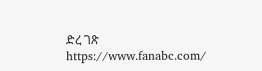ድረ ገጽ https://www.fanabc.com/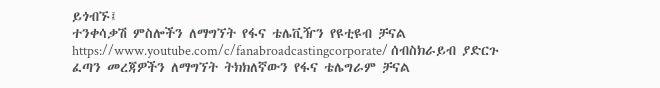ይጎብኙ፤
ተንቀሳቃሽ ምስሎችን ለማግኘት የፋና ቴሌቪዥን የዩቲዩብ ቻናል https://www.youtube.com/c/fanabroadcastingcorporate/ ሰብስክራይብ ያድርጉ
ፈጣን መረጃዎችን ለማግኘት ትክክለኛውን የፋና ቴሌግራም ቻናል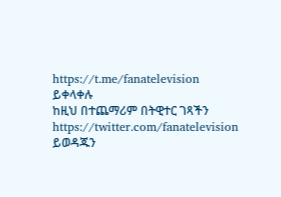https://t.me/fanatelevision ይቀላቀሉ
ከዚህ በተጨማሪም በትዊተር ገጻችን https://twitter.com/fanatelevision ይወዳጁን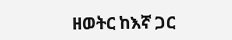ዘወትር ከእኛ ጋር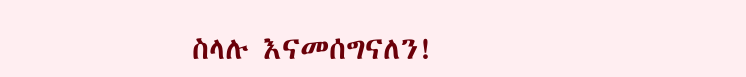ስላሉ እናመሰግናለን!